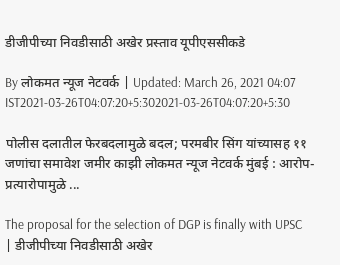डीजीपीच्या निवडीसाठी अखेर प्रस्ताव यूपीएससीकडे

By लोकमत न्यूज नेटवर्क | Updated: March 26, 2021 04:07 IST2021-03-26T04:07:20+5:302021-03-26T04:07:20+5:30

पोलीस दलातील फेरबदलामुळे बदल; परमबीर सिंग यांच्यासह ११ जणांचा समावेश जमीर काझी लोकमत न्यूज नेटवर्क मुंबई : आरोप-प्रत्यारोपामुळे ...

The proposal for the selection of DGP is finally with UPSC | डीजीपीच्या निवडीसाठी अखेर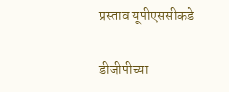प्रस्ताव यूपीएससीकडे

डीजीपीच्या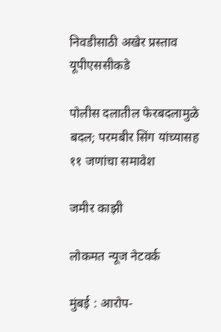निवडीसाठी अखेर प्रस्ताव यूपीएससीकडे

पोलीस दलातील फेरबदलामुळे बदल; परमबीर सिंग यांच्यासह ११ जणांचा समावेश

जमीर काझी

लोकमत न्यूज नेटवर्क

मुंबई : आरोप-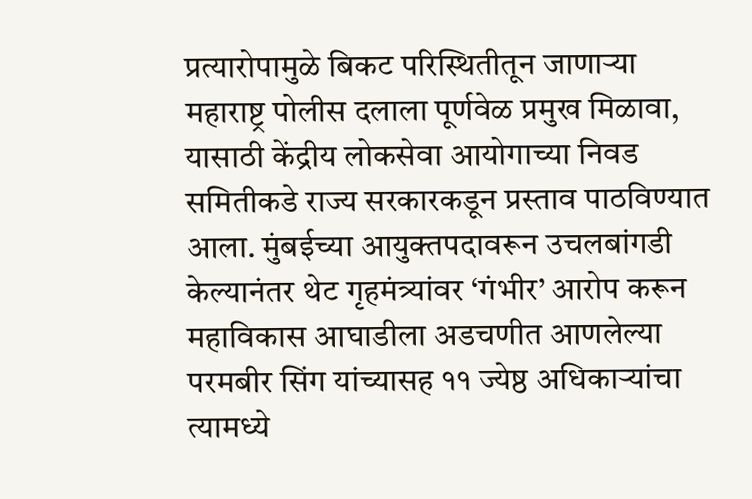प्रत्यारोपामुळे बिकट परिस्थितीतून जाणाऱ्या महाराष्ट्र पोलीस दलाला पूर्णवेळ प्रमुख मिळावा, यासाठी केंद्रीय लोकसेवा आयोगाच्या निवड समितीकडे राज्य सरकारकडून प्रस्ताव पाठविण्यात आला. मुंबईच्या आयुक्तपदावरून उचलबांगडी केल्यानंतर थेट गृहमंत्र्यांवर ‘गंभीर’ आरोप करून महाविकास आघाडीला अडचणीत आणलेल्या परमबीर सिंग यांच्यासह ११ ज्येष्ठ अधिकाऱ्यांचा त्यामध्ये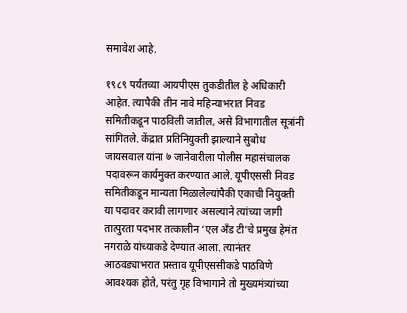समावेश आहे.

१९८९ पर्यंतच्या आयपीएस तुकडीतील हे अधिकारी आहेत. त्यापैकी तीन नावे महिन्याभरात निवड समितीकडून पाठविली जातील, असे विभागातील सूत्रांनी सांगितले. केंद्रात प्रतिनियुक्ती झाल्याने सुबोध जायसवाल यांना ७ जानेवारीला पोलीस महासंचालक पदावरून कार्यमुक्त करण्यात आले. यूपीएससी निवड समितीकडून मान्यता मिळालेल्यांपैकी एकाची नियुक्ती या पदावर करावी लागणार असल्याने त्यांच्या जागी तात्पुरता पदभार तत्कालीन ‘एल अँड टी’चे प्रमुख हेमंत नगराळे यांच्याकडे देण्यात आला. त्यानंतर आठवड्याभरात प्रस्ताव यूपीएससीकडे पाठविणे आवश्यक होते, परंतु गृह विभागाने तो मुख्यमंत्र्यांच्या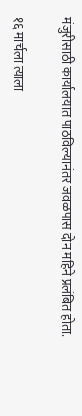मंजुरीसाठी कार्यालयात पाठविल्यानंतर जवळपास दोन महिने प्रलंबित होता.

१६ मार्चला त्याला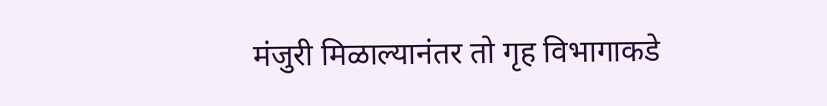मंजुरी मिळाल्यानंतर तो गृह विभागाकडे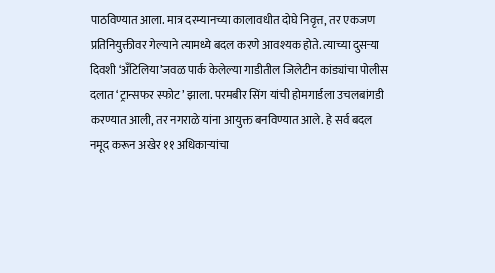पाठविण्यात आला. मात्र दरम्यानच्या कालावधीत दोघे निवृत्त, तर एकजण प्रतिनियुक्तीवर गेल्याने त्यामध्ये बदल करणे आवश्यक होते. त्याच्या दुसऱ्या दिवशी ‘अँटिलिया’जवळ पार्क केलेल्या गाडीतील जिलेटीन कांड्यांचा पोलीस दलात ‘ट्रान्सफर स्फोट’ झाला. परमबीर सिंग यांची होमगार्डला उचलबांगडी करण्यात आली, तर नगराळे यांना आयुक्त बनविण्यात आले. हे सर्व बदल नमूद करून अखेर ११ अधिकाऱ्यांचा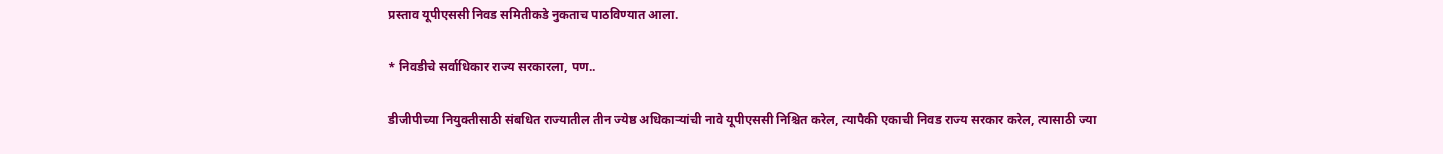प्रस्ताव यूपीएससी निवड समितीकडे नुकताच पाठविण्यात आला.

* निवडीचे सर्वाधिकार राज्य सरकारला, पण..

डीजीपीच्या नियुक्तीसाठी संबधित राज्यातील तीन ज्येष्ठ अधिकाऱ्यांची नावे यूपीएससी निश्चित करेल, त्यापैकी एकाची निवड राज्य सरकार करेल, त्यासाठी ज्या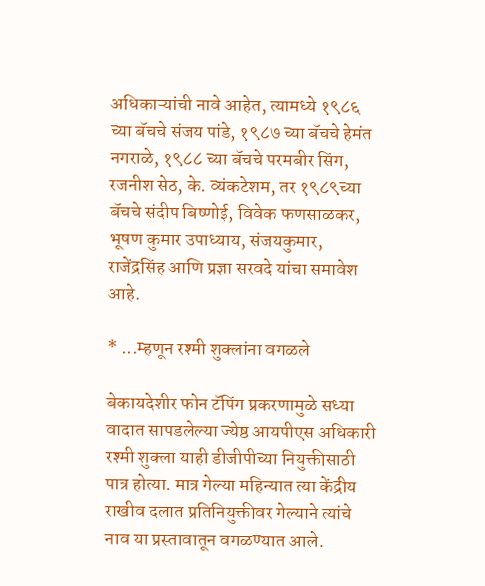अधिकाऱ्यांची नावे आहेत, त्यामध्ये १९८६ च्या बॅचचे संजय पांडे, १९८७ च्या बॅचचे हेमंत नगराळे, १९८८ च्या बॅचचे परमबीर सिंग, रजनीश सेठ, के. व्यंकटेशम, तर १९८९च्या बॅचचे संदीप बिष्णोई, विवेक फणसाळकर, भूषण कुमार उपाध्याय, संजयकुमार, राजेंद्रसिंह आणि प्रज्ञा सरवदे यांचा समावेश आहे.

* ...म्हणून रश्मी शुक्लांना वगळले

बेकायदेशीर फोन टॅपिंग प्रकरणामुळे सध्या वादात सापडलेल्या ज्येष्ठ आयपीएस अधिकारी रश्मी शुक्ला याही डीजीपीच्या नियुक्तीसाठी पात्र होत्या. मात्र गेल्या महिन्यात त्या केंद्रीय राखीव दलात प्रतिनियुक्तीवर गेल्याने त्यांचे नाव या प्रस्तावातून वगळण्यात आले.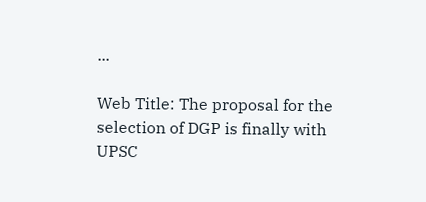...

Web Title: The proposal for the selection of DGP is finally with UPSC